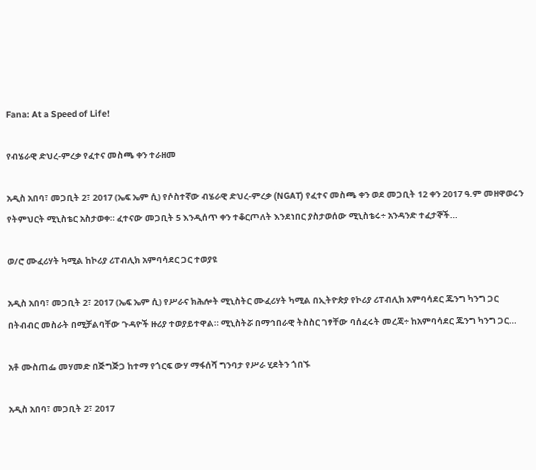Fana: At a Speed of Life!

የብሄራዊ ድህረ-ምረቃ የፈተና መስጫ ቀን ተራዘመ

አዲስ አበባ፣ መጋቢት 2፣ 2017 (ኤፍ ኤም ሲ) የሶስተኛው ብሄራዊ ድህረ-ምረቃ (NGAT) የፈተና መስጫ ቀን ወደ መጋቢት 12 ቀን 2017 ዓ.ም መዘዋወሩን የትምህርት ሚኒስቴር አስታወቀ። ፈተናው መጋቢት 5 እንዲሰጥ ቀን ተቆርጦለት እንደነበር ያስታወሰው ሚኒስቴሩ÷ አንዳንድ ተፈታኞች…

ወ/ሮ ሙፈሪሃት ካሚል ከኮሪያ ሪፐብሊክ አምባሳደር ጋር ተወያዩ

አዲስ አበባ፣ መጋቢት 2፣ 2017 (ኤፍ ኤም ሲ) የሥራና ክሕሎት ሚኒስትር ሙፈሪሃት ካሚል በኢትዮጵያ የኮሪያ ሪፐብሊክ አምባሳደር ጁንግ ካንግ ጋር በትብብር መስራት በሚቻልባቸው ጉዳዮች ዙሪያ ተወያይተዋል። ሚኒስትሯ በማኅበራዊ ትስስር ገፃቸው ባሰፈሩት መረጃ÷ ከአምባሳደር ጁንግ ካንግ ጋር…

አቶ ሙስጠፌ መሃመድ በጅግጅጋ ከተማ የጎርፍ ውሃ ማፋሰሻ ግንባታ የሥራ ሂደትን ጎበኙ

አዲስ አበባ፣ መጋቢት 2፣ 2017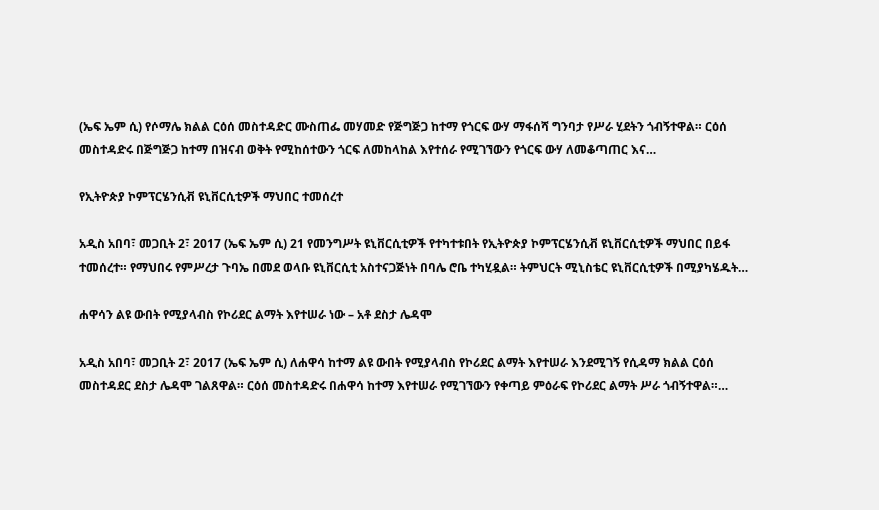(ኤፍ ኤም ሲ) የሶማሌ ክልል ርዕሰ መስተዳድር ሙስጠፌ መሃመድ የጅግጅጋ ከተማ የጎርፍ ውሃ ማፋሰሻ ግንባታ የሥራ ሂደትን ጎብኝተዋል። ርዕሰ መስተዳድሩ በጅግጅጋ ከተማ በዝናብ ወቅት የሚከሰተውን ጎርፍ ለመከላከል እየተሰራ የሚገኘውን የጎርፍ ውሃ ለመቆጣጠር እና…

የኢትዮጵያ ኮምፕርሄንሲቭ ዩኒቨርሲቲዎች ማህበር ተመሰረተ

አዲስ አበባ፣ መጋቢት 2፣ 2017 (ኤፍ ኤም ሲ) 21 የመንግሥት ዩኒቨርሲቲዎች የተካተቱበት የኢትዮጵያ ኮምፕርሄንሲቭ ዩኒቨርሲቲዎች ማህበር በይፋ ተመሰረተ። የማህበሩ የምሥረታ ጉባኤ በመደ ወላቡ ዩኒቨርሲቲ አስተናጋጅነት በባሌ ሮቤ ተካሂዷል። ትምህርት ሚኒስቴር ዩኒቨርሲቲዎች በሚያካሄዱት…

ሐዋሳን ልዩ ውበት የሚያላብስ የኮሪደር ልማት እየተሠራ ነው – አቶ ደስታ ሌዳሞ

አዲስ አበባ፣ መጋቢት 2፣ 2017 (ኤፍ ኤም ሲ) ለሐዋሳ ከተማ ልዩ ውበት የሚያላብስ የኮሪደር ልማት እየተሠራ እንደሚገኝ የሲዳማ ክልል ርዕሰ መስተዳደር ደስታ ሌዳሞ ገልጸዋል። ርዕሰ መስተዳድሩ በሐዋሳ ከተማ እየተሠራ የሚገኘውን የቀጣይ ምዕራፍ የኮሪደር ልማት ሥራ ጎብኝተዋል።…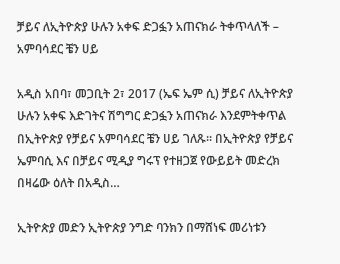ቻይና ለኢትዮጵያ ሁሉን አቀፍ ድጋፏን አጠናክራ ትቀጥላለች – አምባሳደር ቼን ሀይ

አዲስ አበባ፣ መጋቢት 2፣ 2017 (ኤፍ ኤም ሲ) ቻይና ለኢትዮጵያ ሁሉን አቀፍ እድገትና ሽግግር ድጋፏን አጠናክራ እንደምትቀጥል በኢትዮጵያ የቻይና አምባሳደር ቼን ሀይ ገለጹ፡፡ በኢትዮጵያ የቻይና ኤምባሲ እና በቻይና ሚዲያ ግሩፕ የተዘጋጀ የውይይት መድረክ በዛሬው ዕለት በአዲስ…

ኢትዮጵያ መድን ኢትዮጵያ ንግድ ባንክን በማሸነፍ መሪነቱን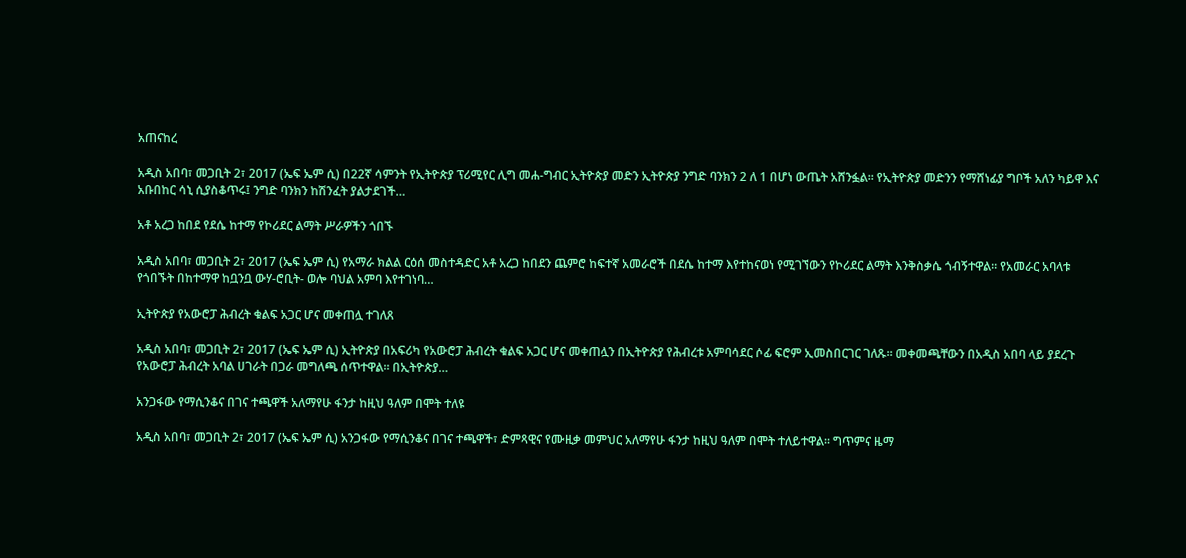አጠናከረ

አዲስ አበባ፣ መጋቢት 2፣ 2017 (ኤፍ ኤም ሲ) በ22ኛ ሳምንት የኢትዮጵያ ፕሪሚየር ሊግ መሐ-ግብር ኢትዮጵያ መድን ኢትዮጵያ ንግድ ባንክን 2 ለ 1 በሆነ ውጤት አሸንፏል፡፡ የኢትዮጵያ መድንን የማሸነፊያ ግቦች አለን ካይዋ እና አቡበከር ሳኒ ሲያስቆጥሩ፤ ንግድ ባንክን ከሽንፈት ያልታደገች…

አቶ አረጋ ከበደ የደሴ ከተማ የኮሪደር ልማት ሥራዎችን ጎበኙ

አዲስ አበባ፣ መጋቢት 2፣ 2017 (ኤፍ ኤም ሲ) የአማራ ክልል ርዕሰ መስተዳድር አቶ አረጋ ከበደን ጨምሮ ከፍተኛ አመራሮች በደሴ ከተማ እየተከናወነ የሚገኘውን የኮሪደር ልማት እንቅስቃሴ ጎብኝተዋል። የአመራር አባላቱ የጎበኙት በከተማዋ ከቧንቧ ውሃ-ሮቢት- ወሎ ባህል አምባ እየተገነባ…

ኢትዮጵያ የአውሮፓ ሕብረት ቁልፍ አጋር ሆና መቀጠሏ ተገለጸ

አዲስ አበባ፣ መጋቢት 2፣ 2017 (ኤፍ ኤም ሲ) ኢትዮጵያ በአፍሪካ የአውሮፓ ሕብረት ቁልፍ አጋር ሆና መቀጠሏን በኢትዮጵያ የሕብረቱ አምባሳደር ሶፊ ፍሮም ኢመስበርገር ገለጹ። መቀመጫቸውን በአዲስ አበባ ላይ ያደረጉ የአውሮፓ ሕብረት አባል ሀገራት በጋራ መግለጫ ሰጥተዋል። በኢትዮጵያ…

አንጋፋው የማሲንቆና በገና ተጫዋች አለማየሁ ፋንታ ከዚህ ዓለም በሞት ተለዩ

አዲስ አበባ፣ መጋቢት 2፣ 2017 (ኤፍ ኤም ሲ) አንጋፋው የማሲንቆና በገና ተጫዋች፣ ድምጻዊና የሙዚቃ መምህር አለማየሁ ፋንታ ከዚህ ዓለም በሞት ተለይተዋል፡፡ ግጥምና ዜማ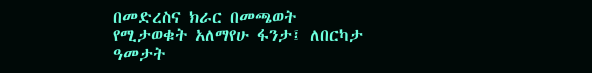በመድረስና ክራር በመጫወት የሚታወቁት አለማየሁ ፋንታ፤ ለበርካታ ዓመታት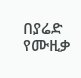በያሬድ የሙዚቃ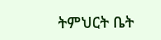ትምህርት ቤት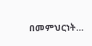በመምህርነት…